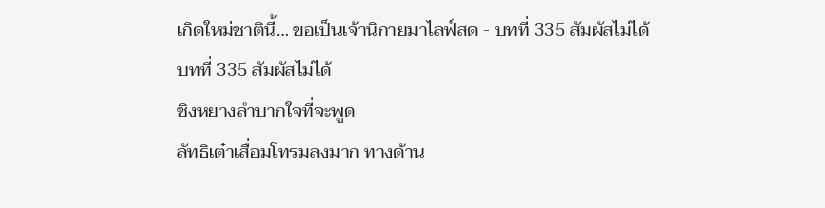เกิดใหม่ชาตินี้… ขอเป็นเจ้านิกายมาไลฟ์สด - บทที่ 335 สัมผัสไม่ได้
บทที่ 335 สัมผัสไม่ได้
ชิงหยางลำบากใจที่จะพูด
ลัทธิเต๋าเสื่อมโทรมลงมาก ทางด้าน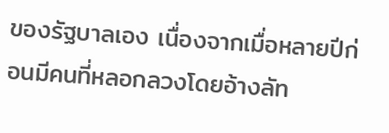ของรัฐบาลเอง เนื่องจากเมื่อหลายปีก่อนมีคนที่หลอกลวงโดยอ้างลัท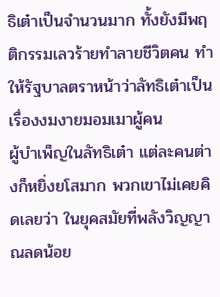ธิเต๋าเป็นจำนวนมาก ทั้งยังมีพฤติกรรมเลวร้ายทำลายชีวิตคน ทำให้รัฐบาลตราหน้าว่าลัทธิเต๋าเป็นเรื่องงมงายมอมเมาผู้คน
ผู้บำเพ็ญในลัทธิเต๋า แต่ละคนต่างก็หยิ่งยโสมาก พวกเขาไม่เคยคิดเลยว่า ในยุคสมัยที่พลังวิญญาณลดน้อย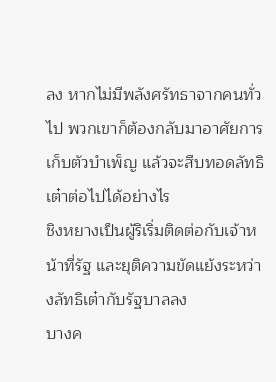ลง หากไม่มีพลังศรัทธาจากคนทั่วไป พวกเขาก็ต้องกลับมาอาศัยการเก็บตัวบำเพ็ญ แล้วจะสืบทอดลัทธิเต๋าต่อไปได้อย่างไร
ชิงหยางเป็นผู้ริเริ่มติดต่อกับเจ้าหน้าที่รัฐ และยุติความขัดแย้งระหว่างลัทธิเต๋ากับรัฐบาลลง
บางค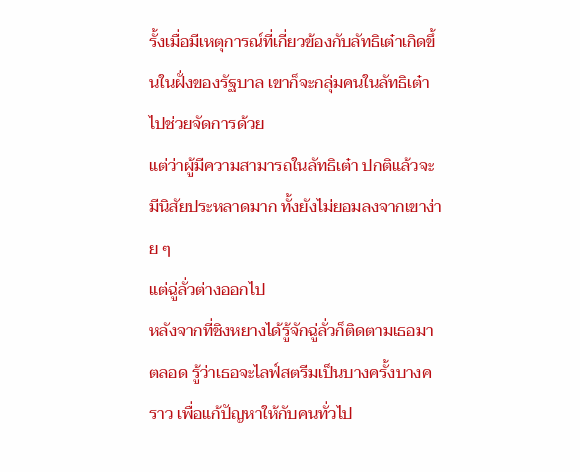รั้งเมื่อมีเหตุการณ์ที่เกี่ยวข้องกับลัทธิเต๋าเกิดขึ้นในฝั่งของรัฐบาล เขาก็จะกลุ่มคนในลัทธิเต๋าไปช่วยจัดการด้วย
แต่ว่าผู้มีความสามารถในลัทธิเต๋า ปกติแล้วจะมีนิสัยประหลาดมาก ทั้งยังไม่ยอมลงจากเขาง่าย ๆ
แต่ฉู่ลั่วต่างออกไป
หลังจากที่ชิงหยางได้รู้จักฉู่ลั่วก็ติดตามเธอมาตลอด รู้ว่าเธอจะไลฟ์สตรีมเป็นบางครั้งบางคราว เพื่อแก้ปัญหาให้กับคนทั่วไป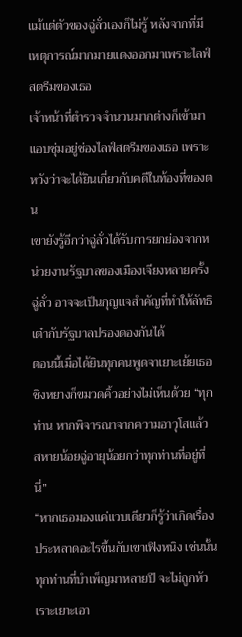แม้แต่ตัวของฉู่ลั่วเองก็ไม่รู้ หลังจากที่มีเหตุการณ์มากมายแดงออกมาเพราะไลฟ์สตรีมของเธอ
เจ้าหน้าที่ตำรวจจำนวนมากต่างก็เข้ามาแอบซุ่มอยู่ช่องไลฟ์สตรีมของเธอ เพราะหวังว่าจะได้ยินเกี่ยวกับคดีในท้องที่ของตน
เขายังรู้อีกว่าฉู่ลั่วได้รับการยกย่องจากหน่วยงานรัฐบาลของเมืองเจียงหลายครั้ง
ฉู่ลั่ว อาจจะเป็นกุญแจสำคัญที่ทำให้ลัทธิเต๋ากับรัฐบาลปรองดองกันได้
ตอนนี้เมื่อได้ยินทุกคนพูดจาเยาะเย้ยเธอ ชิงหยางก็ขมวดคิ้วอย่างไม่เห็นด้วย “ทุกท่าน หากพิจารณาจากความอาวุโสแล้ว สหายน้อยฉู่อายุน้อยกว่าทุกท่านที่อยู่ที่นี่”
“หากเธอมองแค่แวบเดียวก็รู้ว่าเกิดเรื่องประหลาดอะไรขึ้นกับเขาเฟิงหนิง เช่นนั้นทุกท่านที่บำเพ็ญมาหลายปี จะไม่ถูกหัวเราะเยาะเอา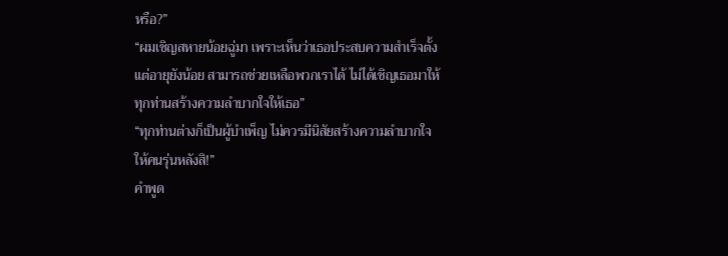หรือ?”
“ผมเชิญสหายน้อยฉู่มา เพราะเห็นว่าเธอประสบความสำเร็จตั้งแต่อายุยังน้อย สามารถช่วยเหลือพวกเราได้ ไม่ได้เชิญเธอมาให้ทุกท่านสร้างความลำบากใจให้เธอ”
“ทุกท่านต่างก็เป็นผู้บำเพ็ญ ไม่ควรมีนิสัยสร้างความลำบากใจให้คนรุ่นหลังสิ!”
คำพูด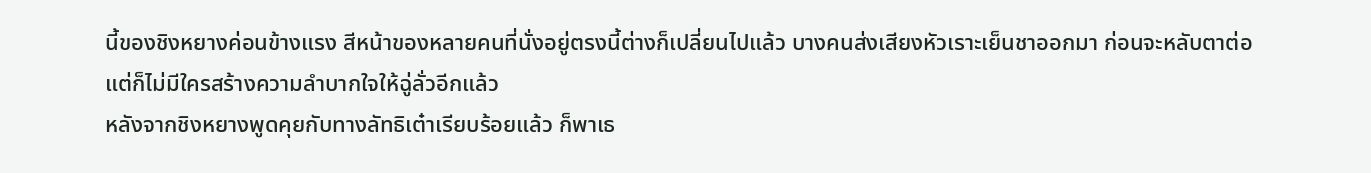นี้ของชิงหยางค่อนข้างแรง สีหน้าของหลายคนที่นั่งอยู่ตรงนี้ต่างก็เปลี่ยนไปแล้ว บางคนส่งเสียงหัวเราะเย็นชาออกมา ก่อนจะหลับตาต่อ
แต่ก็ไม่มีใครสร้างความลำบากใจให้ฉู่ลั่วอีกแล้ว
หลังจากชิงหยางพูดคุยกับทางลัทธิเต๋าเรียบร้อยแล้ว ก็พาเธ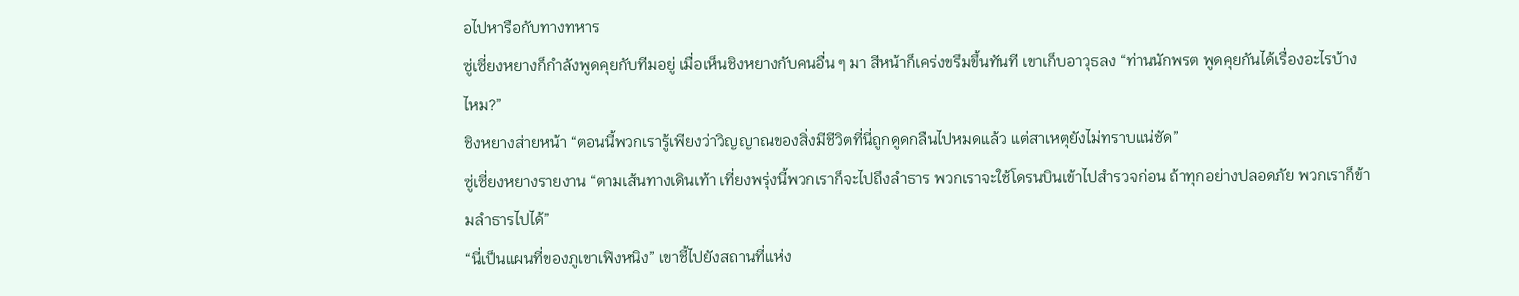อไปหารือกับทางทหาร
ซู่เซี่ยงหยางก็กำลังพูดคุยกับทีมอยู่ เมื่อเห็นชิงหยางกับคนอื่น ๆ มา สีหน้าก็เคร่งขรึมขึ้นทันที เขาเก็บอาวุธลง “ท่านนักพรต พูดคุยกันได้เรื่องอะไรบ้างไหม?”
ชิงหยางส่ายหน้า “ตอนนี้พวกเรารู้เพียงว่าวิญญาณของสิ่งมีชีวิตที่นี่ถูกดูดกลืนไปหมดแล้ว แต่สาเหตุยังไม่ทราบแน่ชัด”
ซู่เซี่ยงหยางรายงาน “ตามเส้นทางเดินเท้า เที่ยงพรุ่งนี้พวกเราก็จะไปถึงลำธาร พวกเราจะใช้โดรนบินเข้าไปสำรวจก่อน ถ้าทุกอย่างปลอดภัย พวกเราก็ข้ามลำธารไปได้”
“นี่เป็นแผนที่ของภูเขาเฟิงหนิง” เขาชี้ไปยังสถานที่แห่ง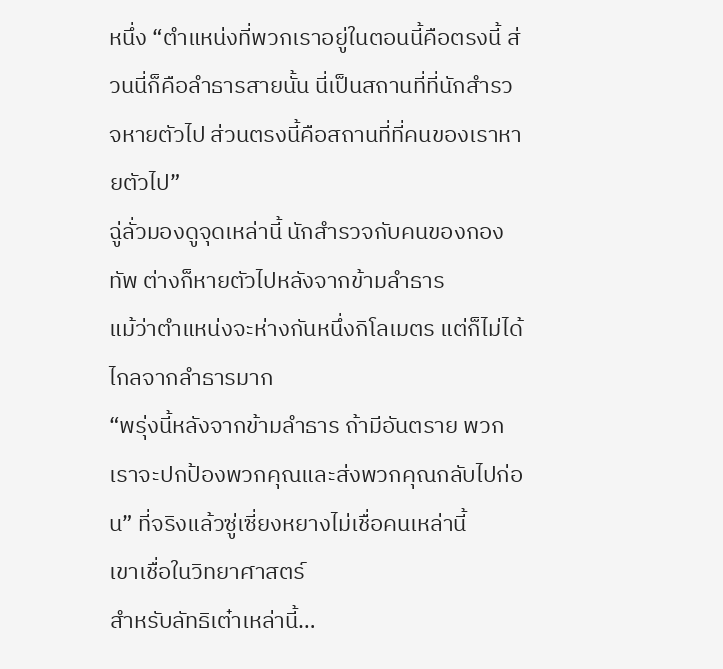หนึ่ง “ตำแหน่งที่พวกเราอยู่ในตอนนี้คือตรงนี้ ส่วนนี่ก็คือลำธารสายนั้น นี่เป็นสถานที่ที่นักสำรวจหายตัวไป ส่วนตรงนี้คือสถานที่ที่คนของเราหายตัวไป”
ฉู่ลั่วมองดูจุดเหล่านี้ นักสำรวจกับคนของกองทัพ ต่างก็หายตัวไปหลังจากข้ามลำธาร
แม้ว่าตำแหน่งจะห่างกันหนึ่งกิโลเมตร แต่ก็ไม่ได้ไกลจากลำธารมาก
“พรุ่งนี้หลังจากข้ามลำธาร ถ้ามีอันตราย พวกเราจะปกป้องพวกคุณและส่งพวกคุณกลับไปก่อน” ที่จริงแล้วซู่เซี่ยงหยางไม่เชื่อคนเหล่านี้
เขาเชื่อในวิทยาศาสตร์
สำหรับลัทธิเต๋าเหล่านี้…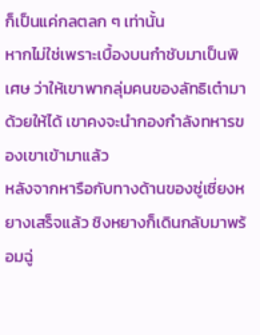ก็เป็นแค่กลตลก ๆ เท่านั้น
หากไม่ใช่เพราะเบื้องบนกำชับมาเป็นพิเศษ ว่าให้เขาพากลุ่มคนของลัทธิเต๋ามาด้วยให้ได้ เขาคงจะนำกองกำลังทหารของเขาเข้ามาแล้ว
หลังจากหารือกับทางด้านของซู่เซี่ยงหยางเสร็จแล้ว ชิงหยางก็เดินกลับมาพร้อมฉู่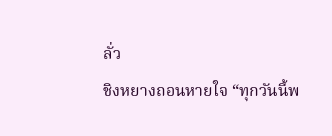ลั่ว
ชิงหยางถอนหายใจ “ทุกวันนี้พ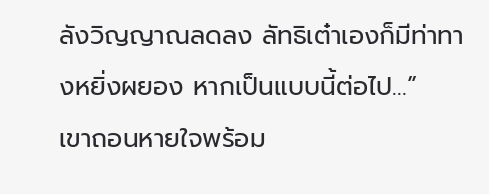ลังวิญญาณลดลง ลัทธิเต๋าเองก็มีท่าทางหยิ่งผยอง หากเป็นแบบนี้ต่อไป…”
เขาถอนหายใจพร้อม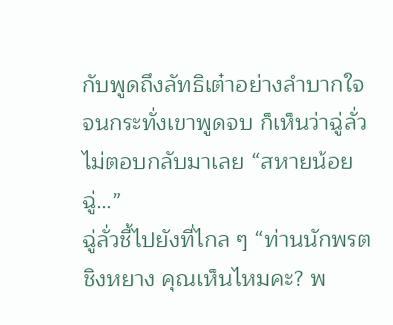กับพูดถึงลัทธิเต๋าอย่างลำบากใจ
จนกระทั่งเขาพูดจบ ก็เห็นว่าฉู่ลั่วไม่ตอบกลับมาเลย “สหายน้อยฉู่…”
ฉู่ลั่วชี้ไปยังที่ไกล ๆ “ท่านนักพรตชิงหยาง คุณเห็นไหมคะ? พ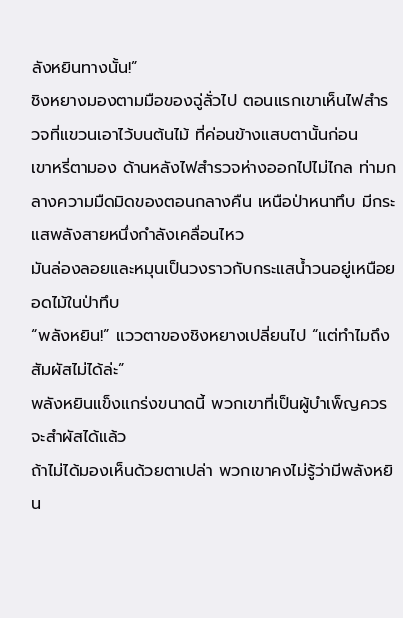ลังหยินทางนั้น!”
ชิงหยางมองตามมือของฉู่ลั่วไป ตอนแรกเขาเห็นไฟสำรวจที่แขวนเอาไว้บนต้นไม้ ที่ค่อนข้างแสบตานั้นก่อน
เขาหรี่ตามอง ด้านหลังไฟสำรวจห่างออกไปไม่ไกล ท่ามกลางความมืดมิดของตอนกลางคืน เหนือป่าหนาทึบ มีกระแสพลังสายหนึ่งกำลังเคลื่อนไหว
มันล่องลอยและหมุนเป็นวงราวกับกระแสน้ำวนอยู่เหนือยอดไม้ในป่าทึบ
“พลังหยิน!” แววตาของชิงหยางเปลี่ยนไป “แต่ทำไมถึงสัมผัสไม่ได้ล่ะ”
พลังหยินแข็งแกร่งขนาดนี้ พวกเขาที่เป็นผู้บำเพ็ญควรจะสำผัสได้แล้ว
ถ้าไม่ได้มองเห็นด้วยตาเปล่า พวกเขาคงไม่รู้ว่ามีพลังหยิน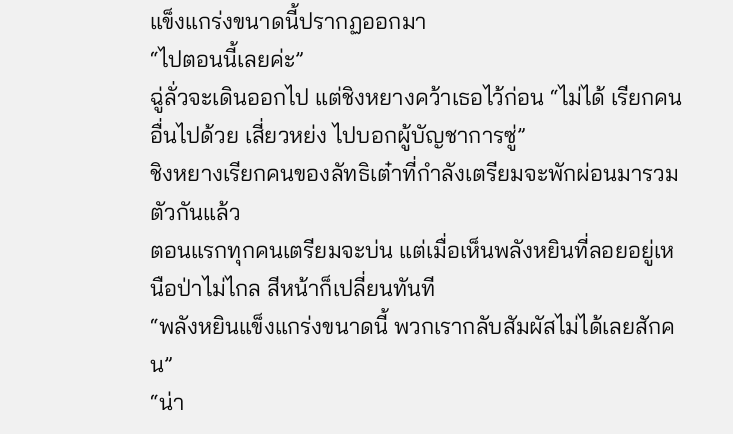แข็งแกร่งขนาดนี้ปรากฏออกมา
“ไปตอนนี้เลยค่ะ”
ฉู่ลั่วจะเดินออกไป แต่ชิงหยางคว้าเธอไว้ก่อน “ไม่ได้ เรียกคนอื่นไปด้วย เสี่ยวหย่ง ไปบอกผู้บัญชาการซู่”
ชิงหยางเรียกคนของลัทธิเต๋าที่กำลังเตรียมจะพักผ่อนมารวมตัวกันแล้ว
ตอนแรกทุกคนเตรียมจะบ่น แต่เมื่อเห็นพลังหยินที่ลอยอยู่เหนือป่าไม่ไกล สีหน้าก็เปลี่ยนทันที
“พลังหยินแข็งแกร่งขนาดนี้ พวกเรากลับสัมผัสไม่ได้เลยสักคน”
“น่า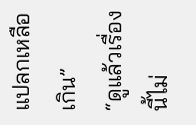แปลกเหลือเกิน”
“ดูแล้วเรื่องนี้ไม่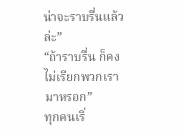น่าจะราบรื่นแล้วล่ะ”
“ถ้าราบรื่น ก็คงไม่เรียกพวกเรามาหรอก”
ทุกคนเริ่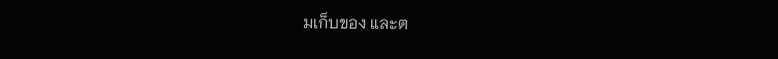มเก็บของ และต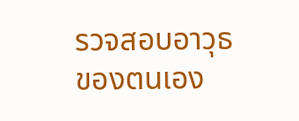รวจสอบอาวุธของตนเอง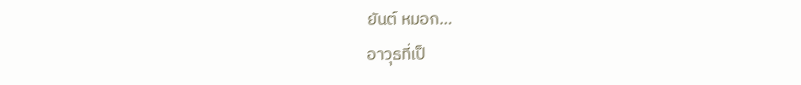ยันต์ หมอก…
อาวุธที่เป็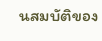นสมบัติของ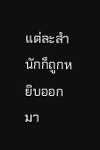แต่ละสำนักก็ถูกหยิบออกมา